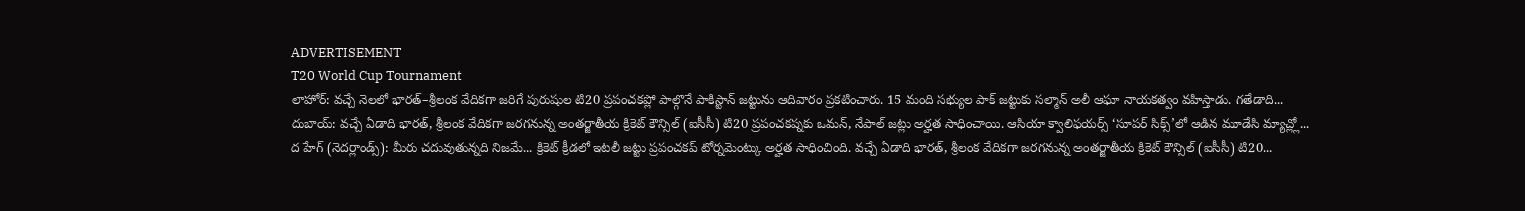ADVERTISEMENT
T20 World Cup Tournament
లాహోర్: వచ్చే నెలలో భారత్–శ్రీలంక వేదికగా జరిగే పురుషుల టి20 ప్రపంచకప్లో పాల్గొనే పాకిస్టాన్ జట్టును ఆదివారం ప్రకటించారు. 15 మంది సభ్యుల పాక్ జట్టుకు సల్మాన్ అలీ ఆఘా నాయకత్వం వహిస్తాడు. గతేడాది...
దుబాయ్: వచ్చే ఏడాది భారత్, శ్రీలంక వేదికగా జరగనున్న అంతర్జాతీయ క్రికెట్ కౌన్సిల్ (ఐసీసీ) టి20 ప్రపంచకప్నకు ఒమన్, నేపాల్ జట్లు అర్హత సాధించాయి. ఆసియా క్వాలిఫయర్స్ ‘సూపర్ సిక్స్’లో ఆడిన మూడేసి మ్యాచ్ల్లో...
ద హేగ్ (నెదర్లాండ్స్): మీరు చదువుతున్నది నిజమే... క్రికెట్ క్రీడలో ఇటలీ జట్టు ప్రపంచకప్ టోర్నమెంట్కు అర్హత సాధించింది. వచ్చే ఏడాది భారత్, శ్రీలంక వేదికగా జరగనున్న అంతర్జాతీయ క్రికెట్ కౌన్సిల్ (ఐసీసీ) టి20...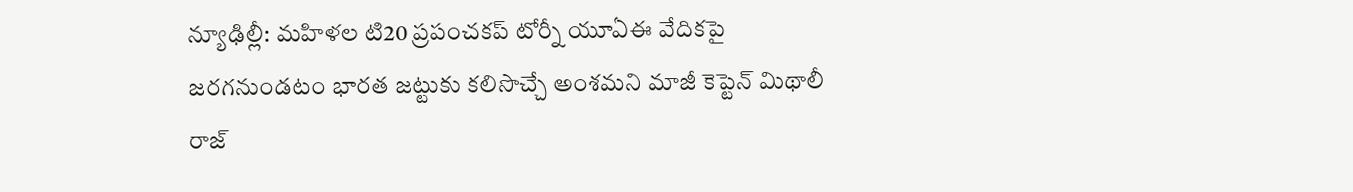న్యూఢిల్లీ: మహిళల టి20 ప్రపంచకప్ టోర్నీ యూఏఈ వేదికపై జరగనుండటం భారత జట్టుకు కలిసొచ్చే అంశమని మాజీ కెప్టెన్ మిథాలీ రాజ్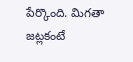పేర్కొంది. మిగతా జట్లకంటే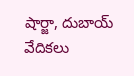షార్జా, దుబాయ్ వేదికలు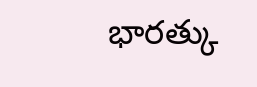భారత్కు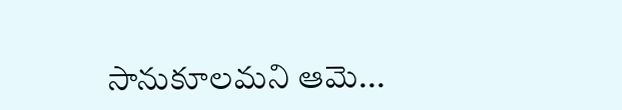సానుకూలమని ఆమె...